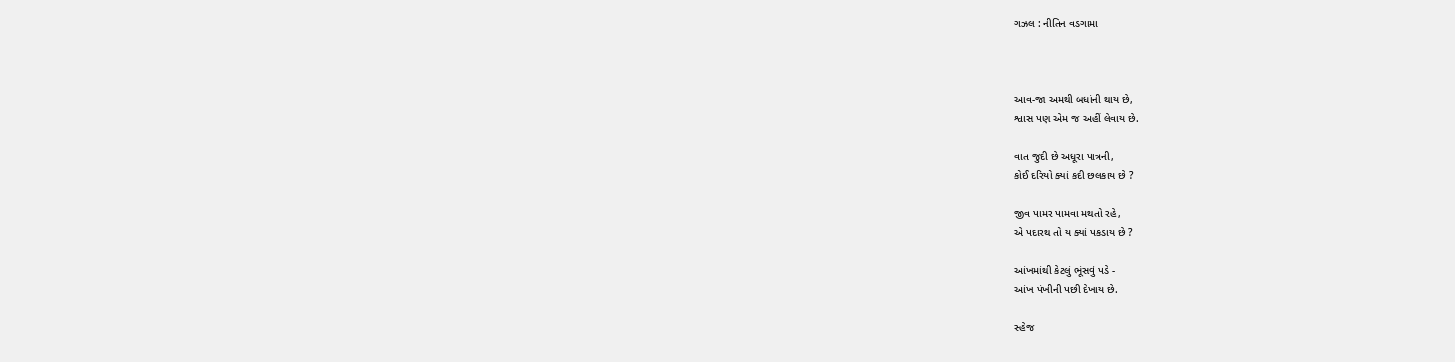ગઝલ : નીતિન વડગામા



આવ-જા અમથી બધાંની થાય છે,
શ્વાસ પણ એમ જ અહીં લેવાય છે.

વાત જુદી છે અધૂરા પાત્રની,
કોઈ દરિયો ક્યાં કદી છલકાય છે ?

જીવ પામર પામવા મથતો રહે,
એ પદારથ તો ય ક્યાં પકડાય છે ?

આંખમાંથી કેટલું ભૂંસવું પડે -
આંખ પંખીની પછી દેખાય છે.

સ્હેજ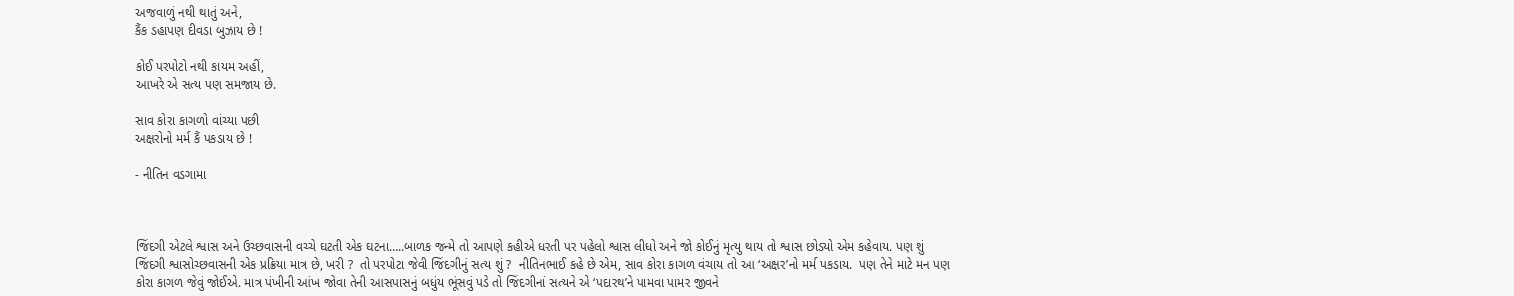અજવાળું નથી થાતું અને,
કૈંક ડહાપણ દીવડા બુઝાય છે !

કોઈ પરપોટો નથી કાયમ અહીં,
આખરે એ સત્ય પણ સમજાય છે.

સાવ કોરા કાગળો વાંચ્યા પછી
અક્ષરોનો મર્મ કૈં પકડાય છે !

- નીતિન વડગામા



જિંદગી એટલે શ્વાસ અને ઉચ્છવાસની વચ્ચે ઘટતી એક ઘટના…..બાળક જન્મે તો આપણે કહીએ ધરતી પર પહેલો શ્વાસ લીધો અને જો કોઈનું મૃત્યુ થાય તો શ્વાસ છોડ્યો એમ કહેવાય. પણ શું જિંદગી શ્વાસોચ્છવાસની એક પ્રક્રિયા માત્ર છે, ખરી ?  તો પરપોટા જેવી જિંદગીનું સત્ય શું ?  નીતિનભાઈ કહે છે એમ, સાવ કોરા કાગળ વંચાય તો આ ‘અક્ષર’નો મર્મ પકડાય.  પણ તેને માટે મન પણ કોરા કાગળ જેવું જોઈએ. માત્ર પંખીની આંખ જોવા તેની આસપાસનું બધુંય ભૂંસવું પડે તો જિંદગીનાં સત્યને એ ‘પદારથ’ને પામવા પામર જીવને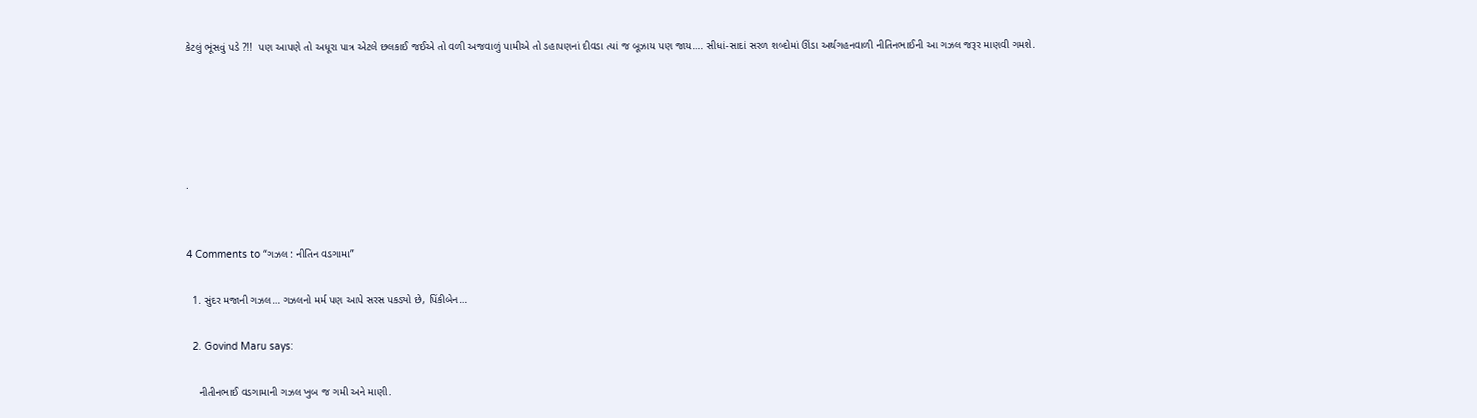કેટલું ભૂંસવું પડે ?!!  પણ આપણે તો અધૂરા પાત્ર એટલે છલકાઈ જઈએ તો વળી અજવાળું પામીએ તો ડહાપણનાં દીવડા ત્યાં જ બૂઝાય પણ જાય…. સીધાં-સાદાં સરળ શબ્દોમાં ઊંડા અર્થગહનવાળી નીતિનભાઈની આ ગઝલ જરૂર માણવી ગમશે.





.


4 Comments to “ગઝલ : નીતિન વડગામા”

  1. સુંદર મજાની ગઝલ… ગઝલનો મર્મ પણ આપે સરસ પકડ્યો છે, પિંકીબેન…

  2. Govind Maru says:

    નીતીનભાઈ વડગામાની ગઝલ ખુબ જ ગમી અને માણી.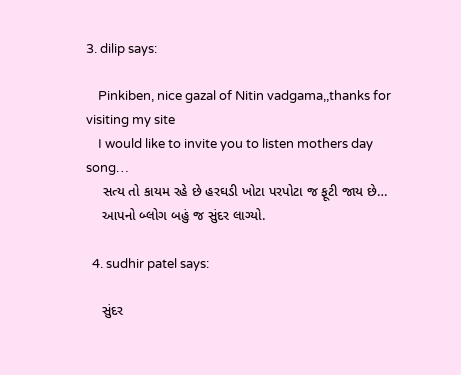3. dilip says:

    Pinkiben, nice gazal of Nitin vadgama,,thanks for visiting my site
    I would like to invite you to listen mothers day song…
    સત્ય તો કાયમ રહે છે હરઘડી ખોટા પરપોટા જ ફૂટી જાય છે…
    આપનો બ્લોગ બહું જ સુંદર લાગ્યો.

  4. sudhir patel says:

    સુંદર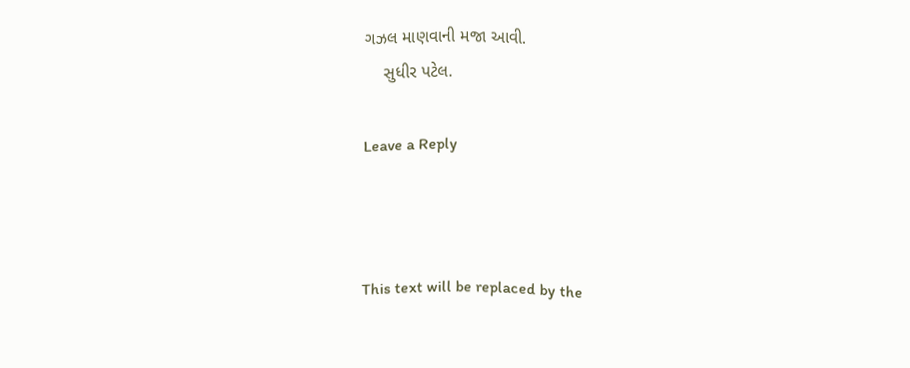ગઝલ માણવાની મજા આવી.
    સુધીર પટેલ.

Leave a Reply



This text will be replaced by the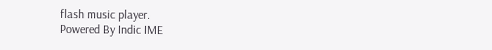flash music player.
Powered By Indic IME